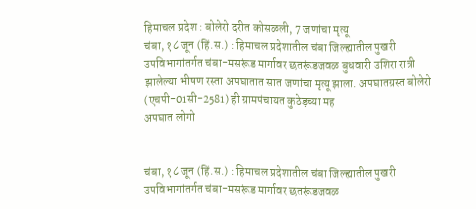हिमाचल प्रदेश : बोलेरो दरीत कोसळली, 7 जणांचा मृत्यू
चंबा, १८ जून (हिं.स.) : हिमाचल प्रदेशातील चंबा जिल्ह्यातील पुखरी उपविभागांतर्गत चंबा-मसरूंड मार्गावर छतरूंडजवळ बुधवारी उशिरा रात्री झालेल्या भीषण रस्ता अपघातात सात जणांचा मृत्यू झाला. अपघातग्रस्त बोलेरो (एचपी-01सी-2581) ही ग्रामपंचायत कुठेड़च्या मह
अपघात लोगो


चंबा, १८ जून (हिं.स.) : हिमाचल प्रदेशातील चंबा जिल्ह्यातील पुखरी उपविभागांतर्गत चंबा-मसरूंड मार्गावर छतरूंडजवळ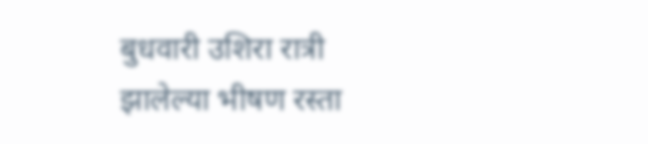बुधवारी उशिरा रात्री झालेल्या भीषण रस्ता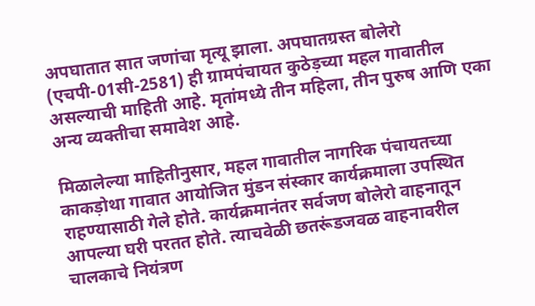अपघातात सात जणांचा मृत्यू झाला. अपघातग्रस्त बोलेरो (एचपी-01सी-2581) ही ग्रामपंचायत कुठेड़च्या महल गावातील असल्याची माहिती आहे. मृतांमध्ये तीन महिला, तीन पुरुष आणि एका अन्य व्यक्तीचा समावेश आहे.

मिळालेल्या माहितीनुसार, महल गावातील नागरिक पंचायतच्या काकड़ोथा गावात आयोजित मुंडन संस्कार कार्यक्रमाला उपस्थित राहण्यासाठी गेले होते. कार्यक्रमानंतर सर्वजण बोलेरो वाहनातून आपल्या घरी परतत होते. त्याचवेळी छतरूंडजवळ वाहनावरील चालकाचे नियंत्रण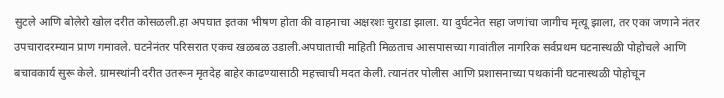सुटले आणि बोलेरो खोल दरीत कोसळली.हा अपघात इतका भीषण होता की वाहनाचा अक्षरशः चुराडा झाला. या दुर्घटनेत सहा जणांचा जागीच मृत्यू झाला, तर एका जणाने नंतर उपचारादरम्यान प्राण गमावले. घटनेनंतर परिसरात एकच खळबळ उडाली.अपघाताची माहिती मिळताच आसपासच्या गावांतील नागरिक सर्वप्रथम घटनास्थळी पोहोचले आणि बचावकार्य सुरू केले. ग्रामस्थांनी दरीत उतरून मृतदेह बाहेर काढण्यासाठी महत्त्वाची मदत केली. त्यानंतर पोलीस आणि प्रशासनाच्या पथकांनी घटनास्थळी पोहोचून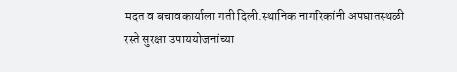मदत व बचावकार्याला गती दिली.स्थानिक नागरिकांनी अपघातस्थळी रस्ते सुरक्षा उपाययोजनांच्या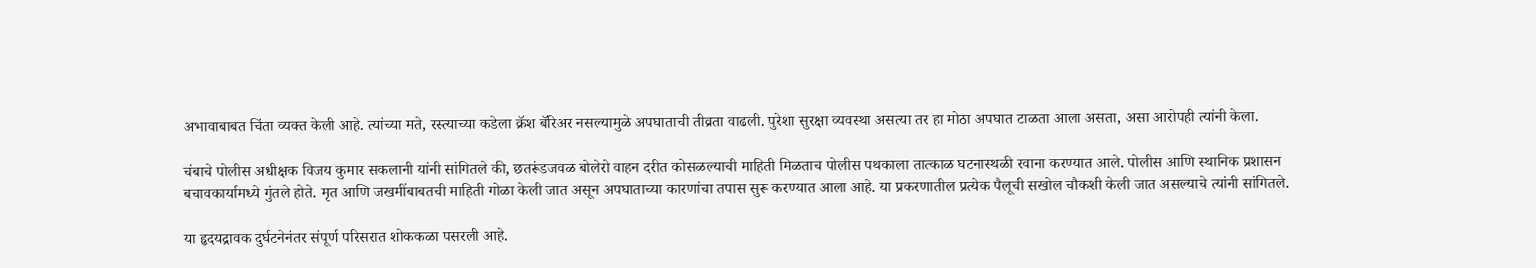अभावाबाबत चिंता व्यक्त केली आहे. त्यांच्या मते, रस्त्याच्या कडेला क्रॅश बॅरिअर नसल्यामुळे अपघाताची तीव्रता वाढली. पुरेशा सुरक्षा व्यवस्था असत्या तर हा मोठा अपघात टाळता आला असता, असा आरोपही त्यांनी केला.

चंबाचे पोलीस अधीक्षक विजय कुमार सकलानी यांनी सांगितले की, छतरूंडजवळ बोलेरो वाहन दरीत कोसळल्याची माहिती मिळताच पोलीस पथकाला तात्काळ घटनास्थळी रवाना करण्यात आले. पोलीस आणि स्थानिक प्रशासन बचावकार्यामध्ये गुंतले होते. मृत आणि जखमींबाबतची माहिती गोळा केली जात असून अपघाताच्या कारणांचा तपास सुरू करण्यात आला आहे. या प्रकरणातील प्रत्येक पैलूची सखोल चौकशी केली जात असल्याचे त्यांनी सांगितले.

या हृदयद्रावक दुर्घटनेनंतर संपूर्ण परिसरात शोककळा पसरली आहे.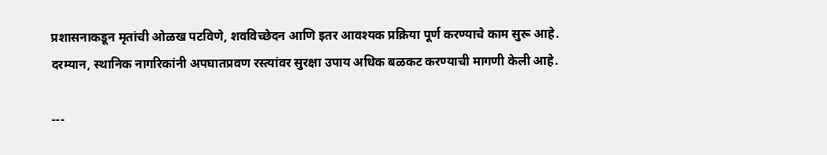प्रशासनाकडून मृतांची ओळख पटविणे, शवविच्छेदन आणि इतर आवश्यक प्रक्रिया पूर्ण करण्याचे काम सुरू आहे. दरम्यान, स्थानिक नागरिकांनी अपघातप्रवण रस्त्यांवर सुरक्षा उपाय अधिक बळकट करण्याची मागणी केली आहे.

---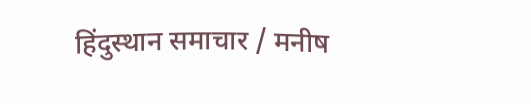हिंदुस्थान समाचार / मनीष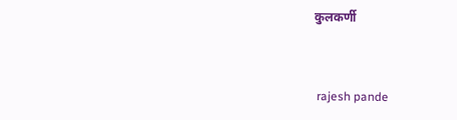कुलकर्णी


 rajesh pande